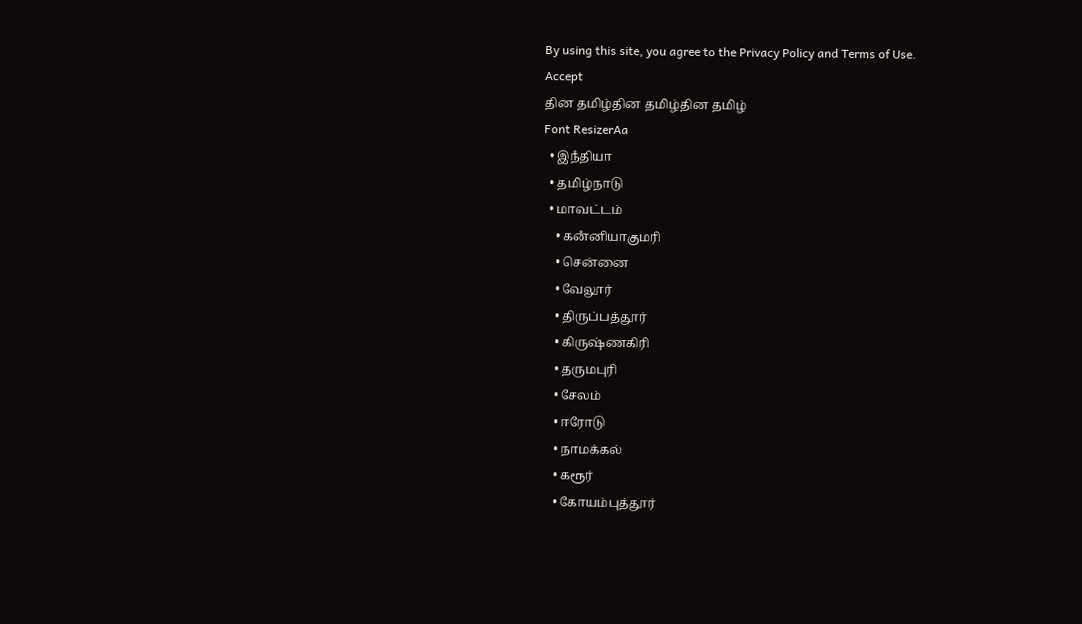By using this site, you agree to the Privacy Policy and Terms of Use.
Accept
தின தமிழ்தின தமிழ்தின தமிழ்
Font ResizerAa
  • இநஂதியா
  • தமிழ்நாடு
  • மாவட்டம்
    • கனஂனியாகுமரி
    • சென்னை
    • வேலூர்
    • திருப்பத்தூர்
    • கிருஷ்ணகிரி
    • தருமபுரி
    • சேலம்
    • ஈரோடு
    • நாமக்கல்
    • கரூர்
    • கோயம்புத்தூர்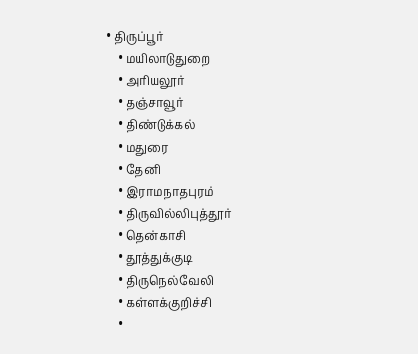• திருப்பூர்
    • மயிலாடுதுறை
    • அரியலூர்
    • தஞ்சாவூர்
    • திண்டுக்கல்
    • மதுரை
    • தேனி
    • இராமநாதபுரம்
    • திருவில்லிபுத்தூர்
    • தென்காசி
    • தூத்துக்குடி
    • திருநெல்வேலி
    • கள்ளக்குறிச்சி
    •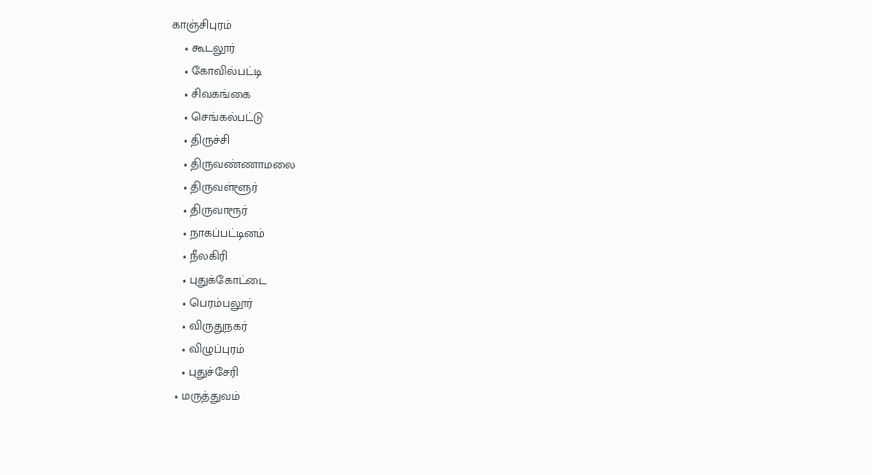காஞ்சிபுரம்
    • கூடலூர்
    • கோவில்பட்டி
    • சிவகங்கை
    • செங்கல்பட்டு
    • திருச்சி
    • திருவண்ணாமலை
    • திருவள்ளூர்
    • திருவாரூர்
    • நாகப்பட்டினம்
    • நீலகிரி
    • புதுக்கோட்டை
    • பெரம்பலூர்
    • விருதுநகர்
    • விழுப்புரம்
    • புதுச்சேரி
  • மருத்துவம்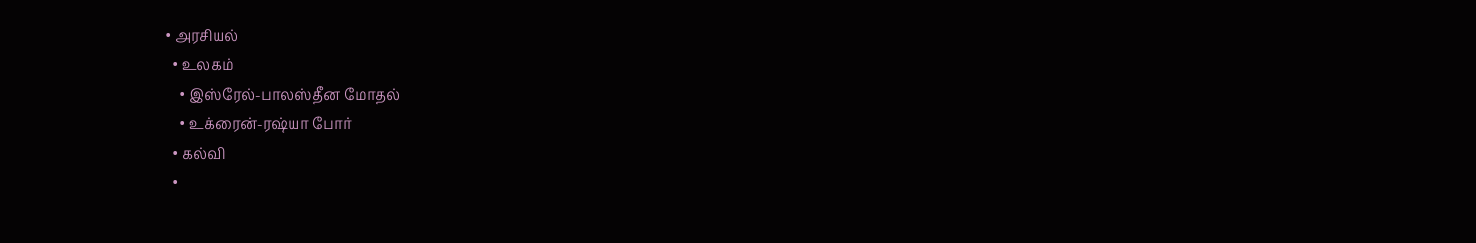• அரசியல்
  • உலகம்
    • இஸ்ரேல்-பாலஸ்தீன மோதல்
    • உக்ரைன்-ரஷ்யா போர்
  • கல்வி
  •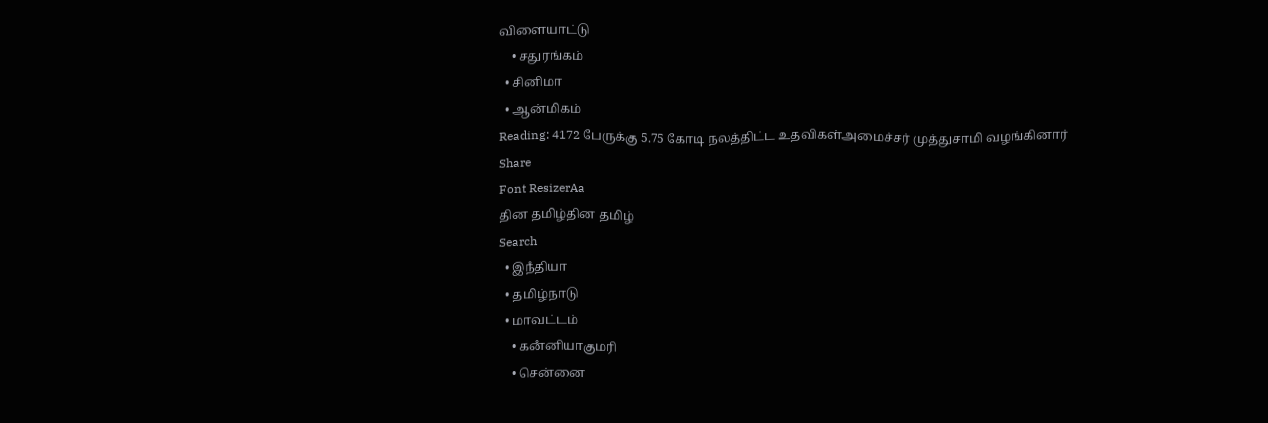விளையாட்டு
    • சதுரங்கம்
  • சினிமா
  • ஆன்மிகம்
Reading: 4172 பேருக்கு 5.75 கோடி நலத்திட்ட உதவிகள்அமைச்சர் முத்துசாமி வழங்கினார்
Share
Font ResizerAa
தின தமிழ்தின தமிழ்
Search
  • இநஂதியா
  • தமிழ்நாடு
  • மாவட்டம்
    • கனஂனியாகுமரி
    • சென்னை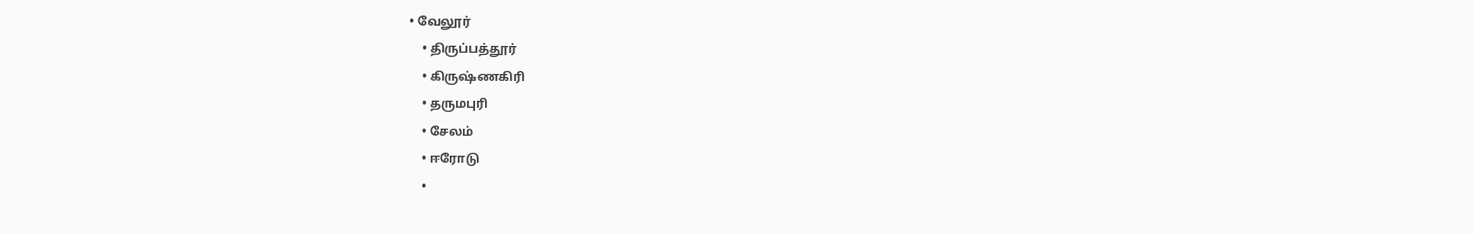• வேலூர்
    • திருப்பத்தூர்
    • கிருஷ்ணகிரி
    • தருமபுரி
    • சேலம்
    • ஈரோடு
    •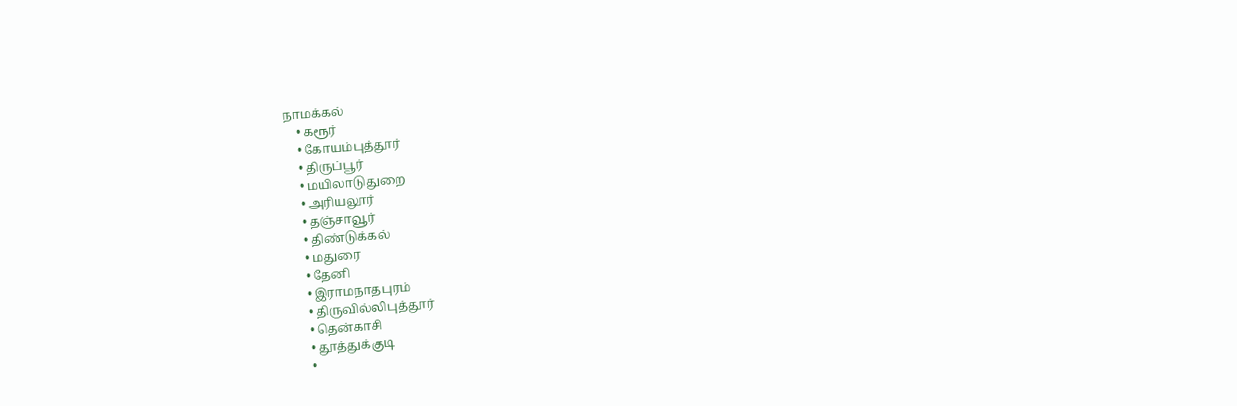நாமக்கல்
    • கரூர்
    • கோயம்புத்தூர்
    • திருப்பூர்
    • மயிலாடுதுறை
    • அரியலூர்
    • தஞ்சாவூர்
    • திண்டுக்கல்
    • மதுரை
    • தேனி
    • இராமநாதபுரம்
    • திருவில்லிபுத்தூர்
    • தென்காசி
    • தூத்துக்குடி
    •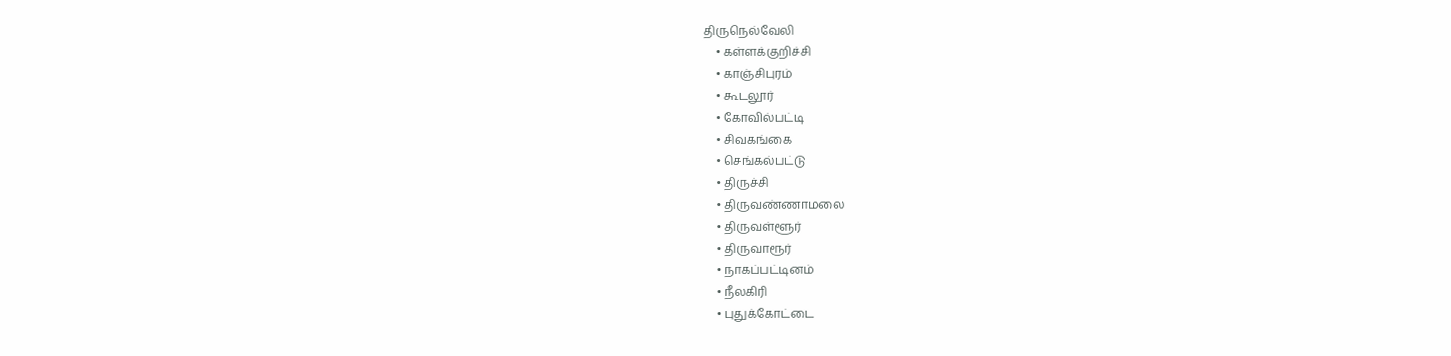திருநெல்வேலி
    • கள்ளக்குறிச்சி
    • காஞ்சிபுரம்
    • கூடலூர்
    • கோவில்பட்டி
    • சிவகங்கை
    • செங்கல்பட்டு
    • திருச்சி
    • திருவண்ணாமலை
    • திருவள்ளூர்
    • திருவாரூர்
    • நாகப்பட்டினம்
    • நீலகிரி
    • புதுக்கோட்டை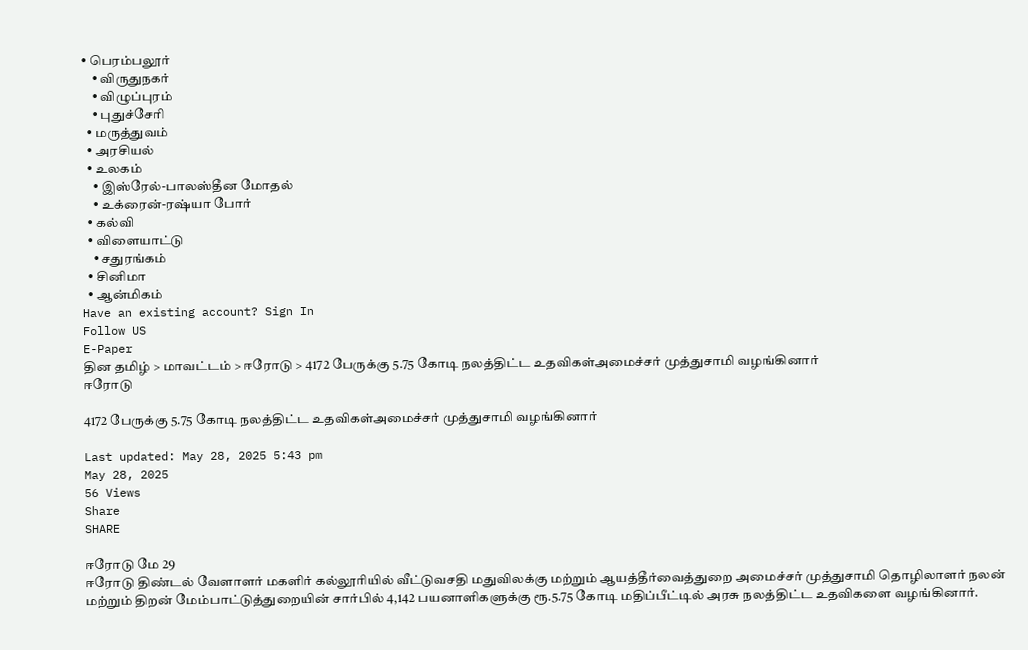• பெரம்பலூர்
    • விருதுநகர்
    • விழுப்புரம்
    • புதுச்சேரி
  • மருத்துவம்
  • அரசியல்
  • உலகம்
    • இஸ்ரேல்-பாலஸ்தீன மோதல்
    • உக்ரைன்-ரஷ்யா போர்
  • கல்வி
  • விளையாட்டு
    • சதுரங்கம்
  • சினிமா
  • ஆன்மிகம்
Have an existing account? Sign In
Follow US
E-Paper
தின தமிழ் > மாவட்டம் > ஈரோடு > 4172 பேருக்கு 5.75 கோடி நலத்திட்ட உதவிகள்அமைச்சர் முத்துசாமி வழங்கினார்
ஈரோடு

4172 பேருக்கு 5.75 கோடி நலத்திட்ட உதவிகள்அமைச்சர் முத்துசாமி வழங்கினார்

Last updated: May 28, 2025 5:43 pm
May 28, 2025
56 Views
Share
SHARE

ஈரோடு மே 29
ஈரோடு திண்டல் வேளாளர் மகளிர் கல்லூரியில் வீட்டுவசதி மதுவிலக்கு மற்றும் ஆயத்தீர்வைத்துறை அமைச்சர் முத்துசாமி தொழிலாளர் நலன் மற்றும் திறன் மேம்பாட்டுத்துறையின் சார்பில் 4,142 பயனாளிகளுக்கு ரூ.5.75 கோடி மதிப்பீட்டில் அரசு நலத்திட்ட உதவிகளை வழங்கினார்.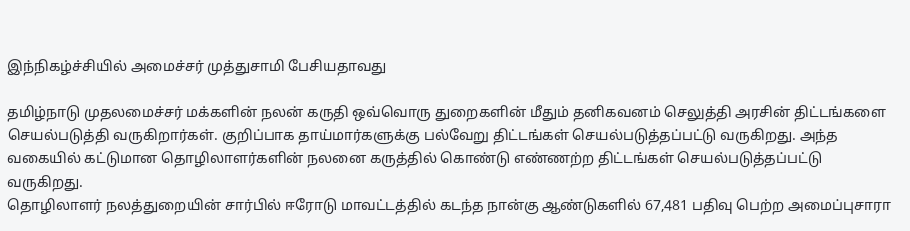இந்நிகழ்ச்சியில் அமைச்சர் முத்துசாமி பேசியதாவது

தமிழ்நாடு முதலமைச்சர் மக்களின் நலன் கருதி ஒவ்வொரு துறைகளின் மீதும் தனிகவனம் செலுத்தி அரசின் திட்டங்களை செயல்படுத்தி வருகிறார்கள். குறிப்பாக தாய்மார்களுக்கு பல்வேறு திட்டங்கள் செயல்படுத்தப்பட்டு வருகிறது. அந்த வகையில் கட்டுமான தொழிலாளர்களின் நலனை கருத்தில் கொண்டு எண்ணற்ற திட்டங்கள் செயல்படுத்தப்பட்டு வருகிறது.
தொழிலாளர் நலத்துறையின் சார்பில் ஈரோடு மாவட்டத்தில் கடந்த நான்கு ஆண்டுகளில் 67,481 பதிவு பெற்ற அமைப்புசாரா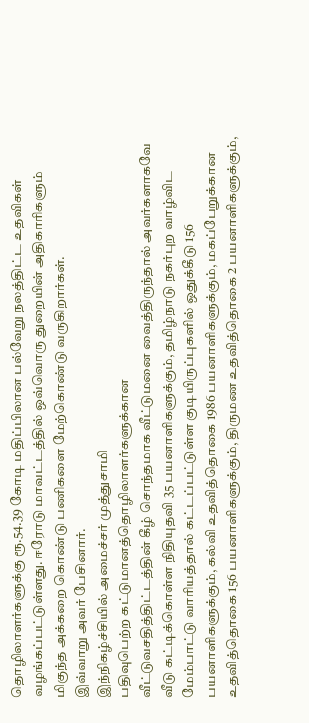தொழிலாளர்களுக்கு ரூ.54.39 கோடி மதிப்பிலான பல்வேறு நலத்திட்ட உதவிகள் வழங்கப்பட்டுள்ளது. ஈரோடு மாவட்டத்தில் ஒவ்வொரு துறையின் அதிகாரிகளும் மிகுந்த அக்கறை கொண்டு பணிகளை மேற்கொண்டு வருகிறார்கள்.
இவ்வாறு அவர் பேசினார்.
இந்நிகழ்ச்சியில் அமைச்சர் முத்துசாமி
பதிவுபெற்ற கட்டுமானத்தொழிலாளர்களுக்கான
வீட்டுவசதித்திட்டத்தின் கீழ் சொந்தமாக வீட்டுமனை வைத்திருந்தால் அவர்களாகவே வீடு கட்டிக்கொள்ள நிதியுதவி 35 பயனாளிகளுக்கும், தமிழ்நாடு நகர்புற வாழ்விட மேம்பாட்டு வாரியத்தால் கட்டப்பட்டுள்ள குடியிருப்புகளில் ஒதுக்கீடு 156 பயனாளிகளுக்கும், கல்வி உதவித்தொகை 1986 பயனாளிகளுக்கும், மகப்பேறுக்கான உதவித்தொகை 156 பயனாளிகளுக்கும், திருமண உதவித்தொகை 2 பயனாளிகளுக்கும்,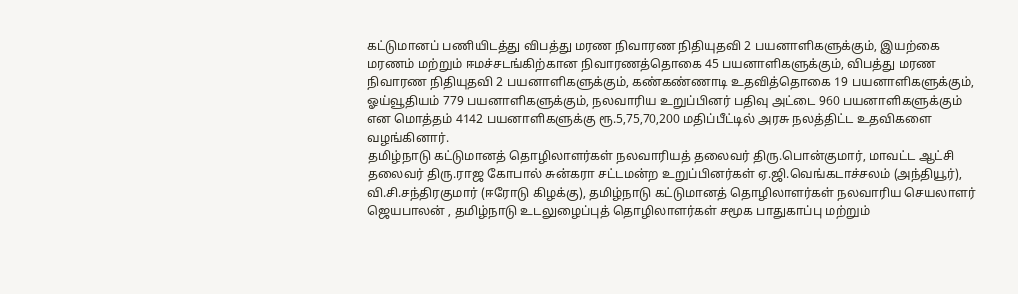கட்டுமானப் பணியிடத்து விபத்து மரண நிவாரண நிதியுதவி 2 பயனாளிகளுக்கும், இயற்கை மரணம் மற்றும் ஈமச்சடங்கிற்கான நிவாரணத்தொகை 45 பயனாளிகளுக்கும், விபத்து மரண நிவாரண நிதியுதவி 2 பயனாளிகளுக்கும், கண்கண்ணாடி உதவித்தொகை 19 பயனாளிகளுக்கும், ஓய்வூதியம் 779 பயனாளிகளுக்கும், நலவாரிய உறுப்பினர் பதிவு அட்டை 960 பயனாளிகளுக்கும் என மொத்தம் 4142 பயனாளிகளுக்கு ரூ.5,75,70,200 மதிப்பீட்டில் அரசு நலத்திட்ட உதவிகளை வழங்கினார்.
தமிழ்நாடு கட்டுமானத் தொழிலாளர்கள் நலவாரியத் தலைவர் திரு.பொன்குமார், மாவட்ட ஆட்சி தலைவர் திரு.ராஜ கோபால் சுன்கரா சட்டமன்ற உறுப்பினர்கள் ஏ.ஜி.வெங்கடாச்சலம் (அந்தியூர்), வி.சி.சந்திரகுமார் (ஈரோடு கிழக்கு), தமிழ்நாடு கட்டுமானத் தொழிலாளர்கள் நலவாரிய செயலாளர் ஜெயபாலன் , தமிழ்நாடு உடலுழைப்புத் தொழிலாளர்கள் சமூக பாதுகாப்பு மற்றும்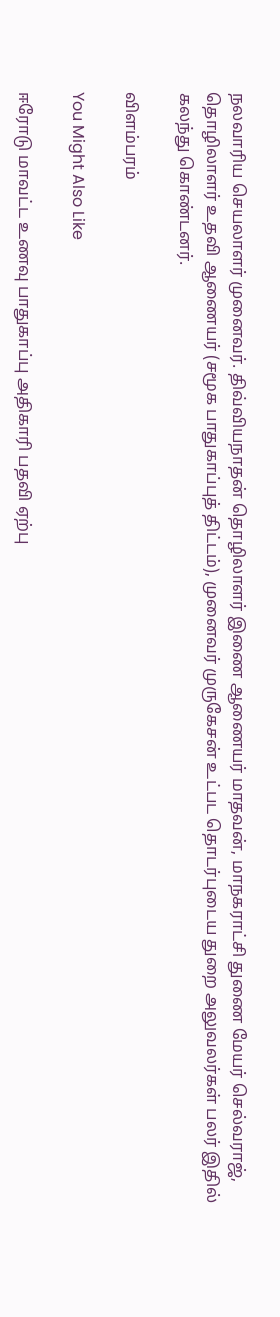நலவாரிய செயலாளர் முனைவர். திவ்வியநாதன் தொழிலாளர் இணை ஆணையர் மாதவன், மாநகராட்சி துணை மேயர் செல்வராஜ், தொழிலாளர் உதவி ஆணையர் (சமூக பாதுகாப்புத் திட்டம்), முனைவர் முருகேசன் உட்பட தொடர்புடைய துறை அலுவலர்கள் பலர் இதில் கலந்து கொண்டனர்.

விளம்பரம்

You Might Also Like

ஈரோடு மாவட்ட உணவு பாதுகாப்பு அதிகாரி பதவி ஏற்பு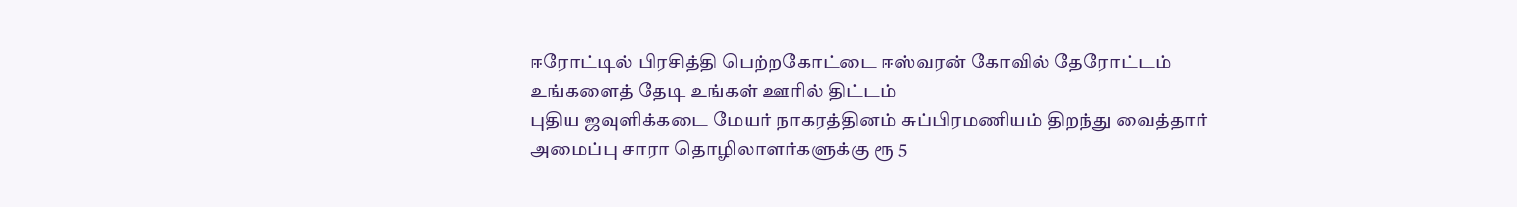ஈரோட்டில் பிரசித்தி பெற்றகோட்டை ஈஸ்வரன் கோவில் தேரோட்டம்
உங்களைத் தேடி உங்கள் ஊரில் திட்டம்
புதிய ஜவுளிக்கடை மேயர் நாகரத்தினம் சுப்பிரமணியம் திறந்து வைத்தார்
அமைப்பு சாரா தொழிலாளர்களுக்கு ரூ 5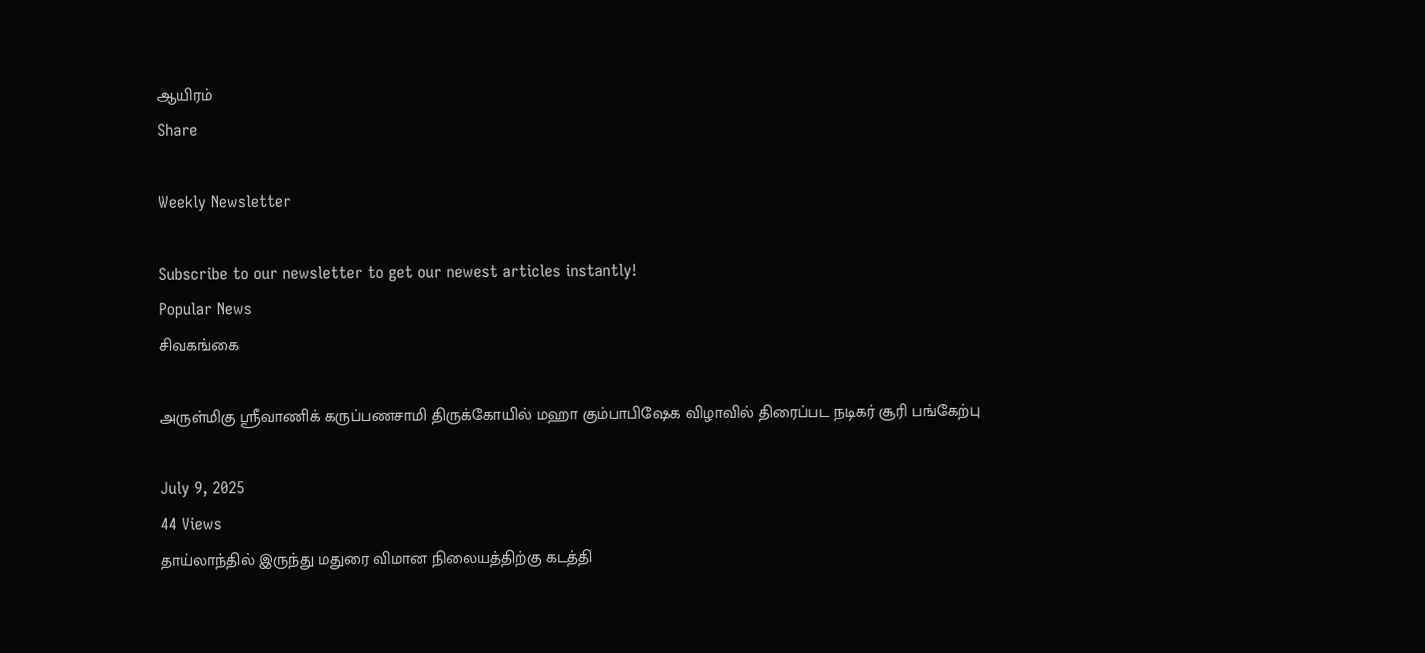ஆயிரம்
Share

Weekly Newsletter

Subscribe to our newsletter to get our newest articles instantly!
Popular News
சிவகங்கை

அருள்மிகு ஶ்ரீவாணிக் கருப்பணசாமி திருக்கோயில் மஹா கும்பாபிஷேக விழாவில் திரைப்பட நடிகர் சூரி பங்கேற்பு

July 9, 2025
44 Views
தாய்லாந்தில் இருந்து மதுரை விமான நிலையத்திற்கு கடத்தி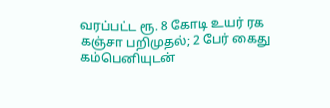வரப்பட்ட ரூ. 8 கோடி உயர் ரக கஞ்சா பறிமுதல்; 2 பேர் கைது
கம்பெனியுடன்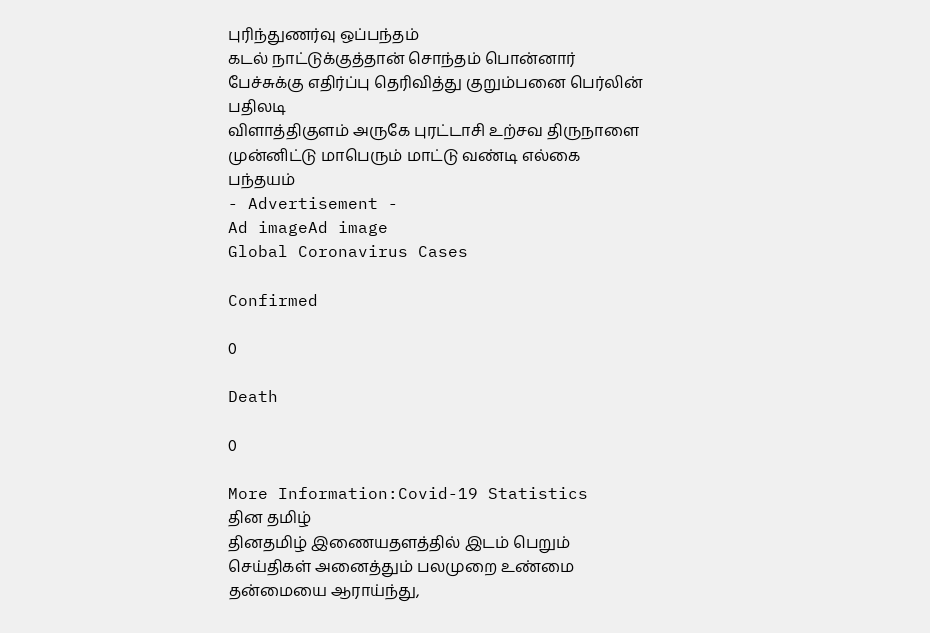புரிந்துணர்வு ஒப்பந்தம்
கடல் நாட்டுக்குத்தான் சொந்தம் பொன்னார் பேச்சுக்கு எதிர்ப்பு தெரிவித்து குறும்பனை பெர்லின் பதிலடி
விளாத்திகுளம் அருகே புரட்டாசி உற்சவ திருநாளை முன்னிட்டு மாபெரும் மாட்டு வண்டி எல்கை பந்தயம்
- Advertisement -
Ad imageAd image
Global Coronavirus Cases

Confirmed

0

Death

0

More Information:Covid-19 Statistics
தின தமிழ்
தினதமிழ் இணையதளத்தில் இடம் பெறும் செய்திகள் அனைத்தும் பலமுறை உண்மை தன்மையை ஆராய்ந்து,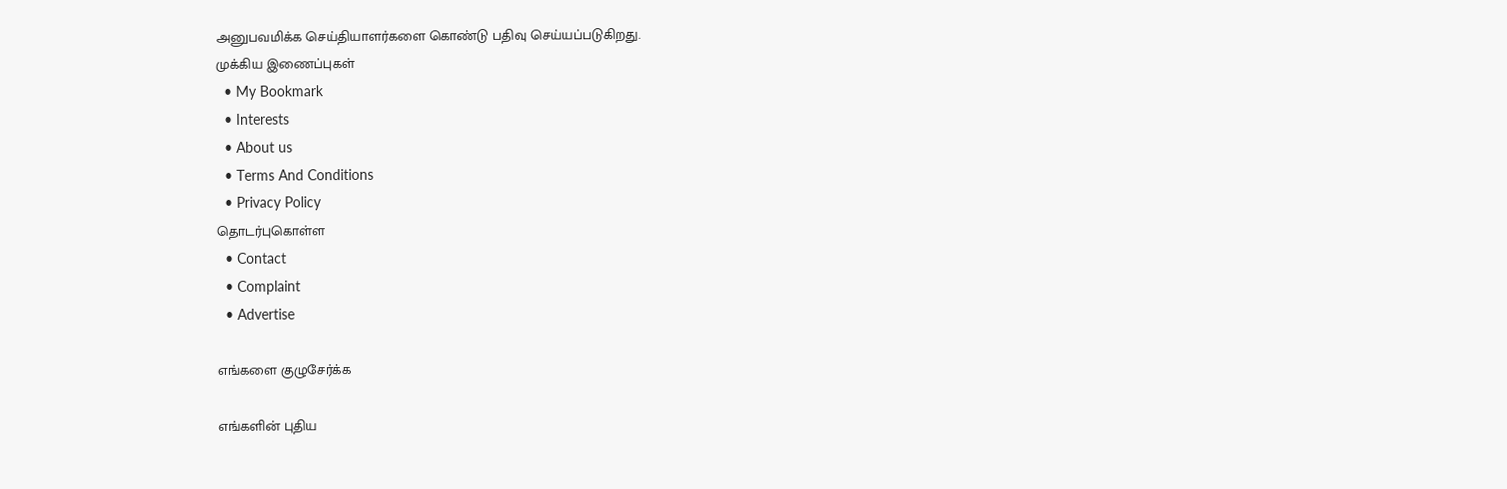அனுபவமிக்க செய்தியாளர்களை கொண்டு பதிவு செய்யப்படுகிறது.
முக்கிய இணைப்புகள்
  • My Bookmark
  • Interests
  • About us
  • Terms And Conditions
  • Privacy Policy
தொடர்புகொள்ள
  • Contact
  • Complaint
  • Advertise

எங்களை குழுசேர்க்க

எங்களின் புதிய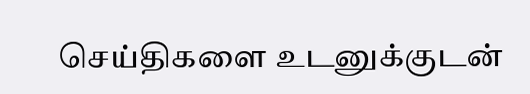செய்திகளை உடனுக்குடன்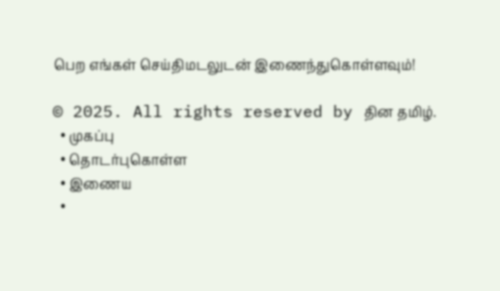பெற எங்கள் செய்திமடலுடன் இணைந்துகொள்ளவும்!

© 2025. All rights reserved by தின தமிழ்.
  • முகப்பு
  • தொடர்புகொள்ள
  • இணைய
  •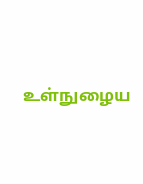உள்நுழைய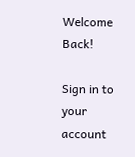Welcome Back!

Sign in to your account